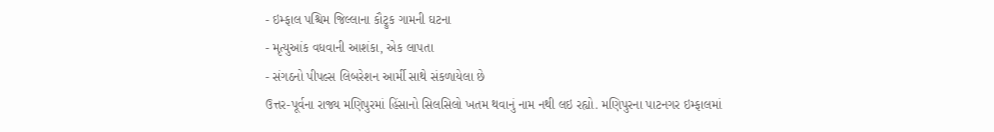- ઇમ્ફાલ પશ્ચિમ જિલ્લાના કૌટ્રુક ગામની ઘટના
- મૃત્યુઆંક વધવાની આશંકા, એક લાપતા
- સંગઠનો પીપલ્સ લિબરેશન આર્મી સાથે સંકળાયેલા છે
ઉત્તર-પૂર્વના રાજ્ય મણિપુરમાં હિંસાનો સિલસિલો ખતમ થવાનું નામ નથી લઇ રહ્યો. મણિપુરના પાટનગર ઇમ્ફાલમાં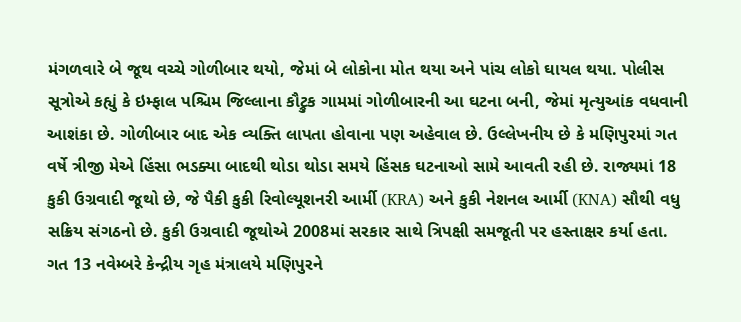મંગળવારે બે જૂથ વચ્ચે ગોળીબાર થયો, જેમાં બે લોકોના મોત થયા અને પાંચ લોકો ઘાયલ થયા. પોલીસ સૂત્રોએ કહ્યું કે ઇમ્ફાલ પશ્ચિમ જિલ્લાના કૌટ્રુક ગામમાં ગોળીબારની આ ઘટના બની, જેમાં મૃત્યુઆંક વધવાની આશંકા છે. ગોળીબાર બાદ એક વ્યક્તિ લાપતા હોવાના પણ અહેવાલ છે. ઉલ્લેખનીય છે કે મણિપુરમાં ગત વર્ષે ત્રીજી મેએ હિંસા ભડક્યા બાદથી થોડા થોડા સમયે હિંસક ઘટનાઓ સામે આવતી રહી છે. રાજ્યમાં 18 કુકી ઉગ્રવાદી જૂથો છે, જે પૈકી કુકી રિવોલ્યૂશનરી આર્મી (KRA) અને કુકી નેશનલ આર્મી (KNA) સૌથી વધુ સક્રિય સંગઠનો છે. કુકી ઉગ્રવાદી જૂથોએ 2008માં સરકાર સાથે ત્રિપક્ષી સમજૂતી પર હસ્તાક્ષર કર્યા હતા. ગત 13 નવેમ્બરે કેન્દ્રીય ગૃહ મંત્રાલયે મણિપુરને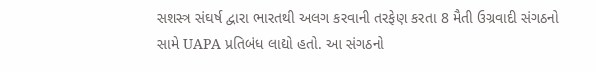સશસ્ત્ર સંઘર્ષ દ્વારા ભારતથી અલગ કરવાની તરફેણ કરતા 8 મૈતી ઉગ્રવાદી સંગઠનો સામે UAPA પ્રતિબંધ લાદ્યો હતો. આ સંગઠનો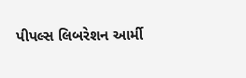પીપલ્સ લિબરેશન આર્મી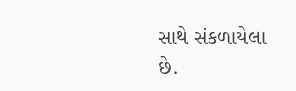સાથે સંકળાયેલા છે.